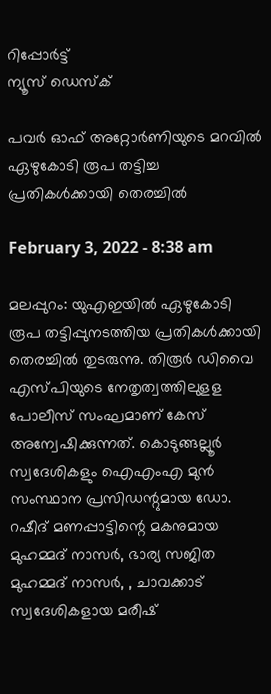റിപ്പോര്‍ട്ട്
ന്യൂസ് ഡെസ്ക്

പവര്‍ ഓഫ്‌ അറ്റോര്‍ണിയുടെ മറവില്‍ ഏഴുകോടി രൂപ തട്ടിച്ച പ്രതികള്‍ക്കായി തെരച്ചില്‍

February 3, 2022 - 8:38 am

മലപ്പുറം: യുഎഇയില്‍ ഏഴുകോടി രൂപ തട്ടിപ്പുനടത്തിയ പ്രതികള്‍ക്കായി തെരച്ചില്‍ തുടരുന്നു. തിരൂര്‍ ഡിവൈ എസ്‌പിയുടെ നേതൃത്വത്തിലുളള പോലീസ്‌ സംഘമാണ്‌ കേസ്‌ അന്വേഷിക്കുന്നത്‌. കൊടുങ്ങല്ലൂര്‍ സ്വദേശികളും ഐഎംഎ മുന്‍ സംസ്ഥാന പ്രസിഡന്റുമായ ഡോ. റഷീദ്‌ മണപ്പാട്ടിന്റെ മകനുമായ മുഹമ്മദ്‌ നാസര്‍, ഭാര്യ സജിത മുഹമ്മദ്‌ നാസര്‍, , ചാവക്കാട്‌ സ്വദേശികളായ മരീഷ്‌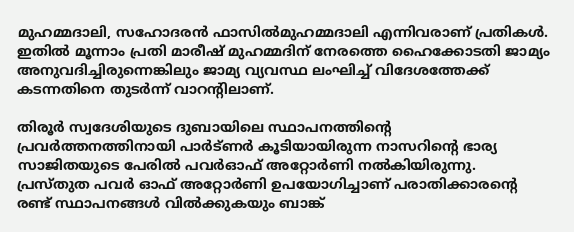മുഹമ്മദാലി, സഹോദരന്‍ ഫാസില്‍മുഹമ്മദാലി എന്നിവരാണ്‌ പ്രതികള്‍. ഇതില്‍ മൂന്നാം പ്രതി മാരീഷ്‌ മുഹമ്മദിന്‌ നേരത്തെ ഹൈക്കോടതി ജാമ്യം അനുവദിച്ചിരുന്നെങ്കിലും ജാമ്യ വ്യവസ്ഥ ലംഘിച്ച്‌ വിദേശത്തേക്ക്‌ കടന്നതിനെ തുടര്‍ന്ന്‌ വാറന്റിലാണ്‌.

തിരൂര്‍ സ്വദേശിയുടെ ദുബായിലെ സ്ഥാപനത്തിന്റെ പ്രവര്‍ത്തനത്തിനായി പാര്‍ട്‌ണര്‍ കൂടിയായിരുന്ന നാസറിന്റെ ഭാര്യ സാജിതയുടെ പേരില്‍ പവര്‍ഓഫ് അറ്റോര്‍ണി നല്‍കിയിരുന്നു. പ്രസ്‌തുത പവര്‍ ഓഫ്‌ അറ്റോര്‍ണി ഉപയോഗിച്ചാണ്‌ പരാതിക്കാരന്റെ രണ്ട്‌ സ്ഥാപനങ്ങള്‍ വില്‍ക്കുകയും ബാങ്ക്‌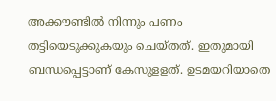അക്കൗണ്ടില്‍ നിന്നും പണം തട്ടിയെടുക്കുകയും ചെയ്‌തത്‌. ഇതുമായി ബന്ധപ്പെട്ടാണ്‌ കേസുളളത്‌. ഉടമയറിയാതെ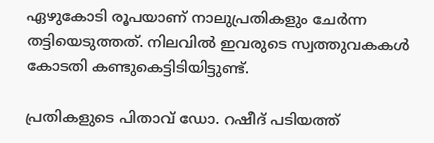ഏഴുകോടി രൂപയാണ്‌ നാലുപ്രതികളും ചേര്‍ന്ന തട്ടിയെടുത്തത്‌. നിലവില്‍ ഇവരുടെ സ്വത്തുവകകള്‍ കോടതി കണ്ടുകെട്ടിടിയിട്ടുണ്ട്‌.

പ്രതികളുടെ പിതാവ്‌ ഡോ. റഷീദ്‌ പടിയത്ത്‌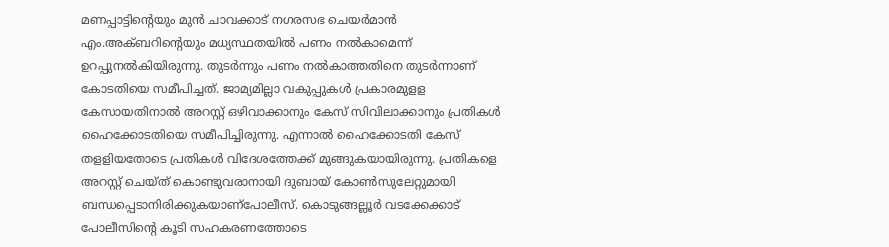മണപ്പാട്ടിന്റെയും മുന്‍ ചാവക്കാട്‌ നഗരസഭ ചെയര്‍മാന്‍ എം.അക്‌ബറിന്റെയും മധ്യസ്ഥതയില്‍ പണം നല്‍കാമെന്ന് ഉറപ്പുനല്‍കിയിരുന്നു. തുടര്‍ന്നും പണം നല്‍കാത്തതിനെ തുടര്‍ന്നാണ്‌ കോടതിയെ സമീപിച്ചത്‌. ജാമ്യമില്ലാ വകുപ്പുകള്‍ പ്രകാരമുളള കേസായതിനാല്‍ അറസ്റ്റ്‌ ഒഴിവാക്കാനും കേസ്‌ സിവിലാക്കാനും പ്രതികള്‍ ഹൈക്കോടതിയെ സമീപിച്ചിരുന്നു. എന്നാല്‍ ഹൈക്കോടതി കേസ് തളളിയതോടെ പ്രതികള്‍ വിദേശത്തേക്ക്‌ മുങ്ങുകയായിരുന്നു. പ്രതികളെ അറസ്റ്റ്‌ ചെയ്‌ത്‌ കൊണ്ടുവരാനായി ദുബായ്‌ കോണ്‍സുലേറ്റുമായി ബന്ധപ്പെടാനിരിക്കുകയാണ്‌പോലീസ്‌. കൊടുങ്ങല്ലൂര്‍ വടക്കേക്കാട്‌ പോലീസിന്റെ കൂടി സഹകരണത്തോടെ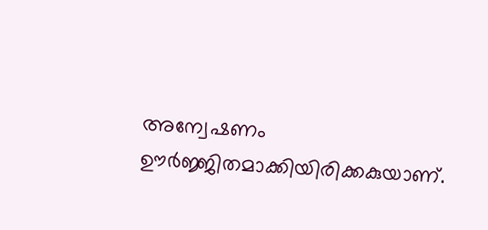അന്വേഷണം ഊര്‍ജ്ജിതമാക്കിയിരിക്കകുയാണ്‌.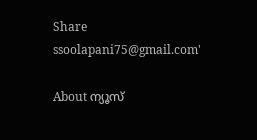Share
ssoolapani75@gmail.com'

About ന്യൂസ്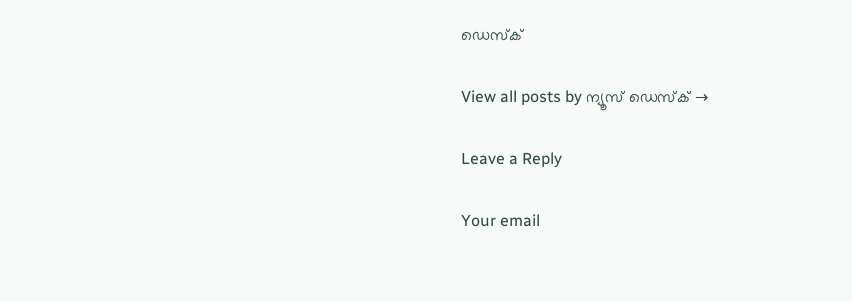ഡെസ്ക്

View all posts by ന്യൂസ് ഡെസ്ക് →

Leave a Reply

Your email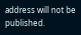address will not be published.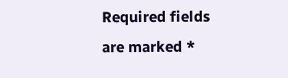Required fields are marked *